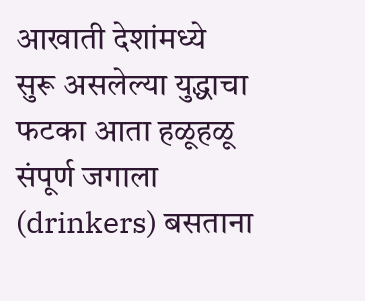आखाती देशांमध्ये सुरू असलेल्या युद्धाचा फटका आता हळूहळू संपूर्ण जगाला (drinkers) बसताना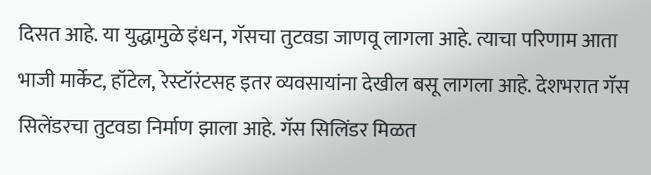दिसत आहे. या युद्धामुळे इंधन, गॅसचा तुटवडा जाणवू लागला आहे. त्याचा परिणाम आता भाजी मार्केट, हॉटेल, रेस्टॉरंटसह इतर व्यवसायांना देखील बसू लागला आहे. देशभरात गॅस सिलेंडरचा तुटवडा निर्माण झाला आहे. गॅस सिलिंडर मिळत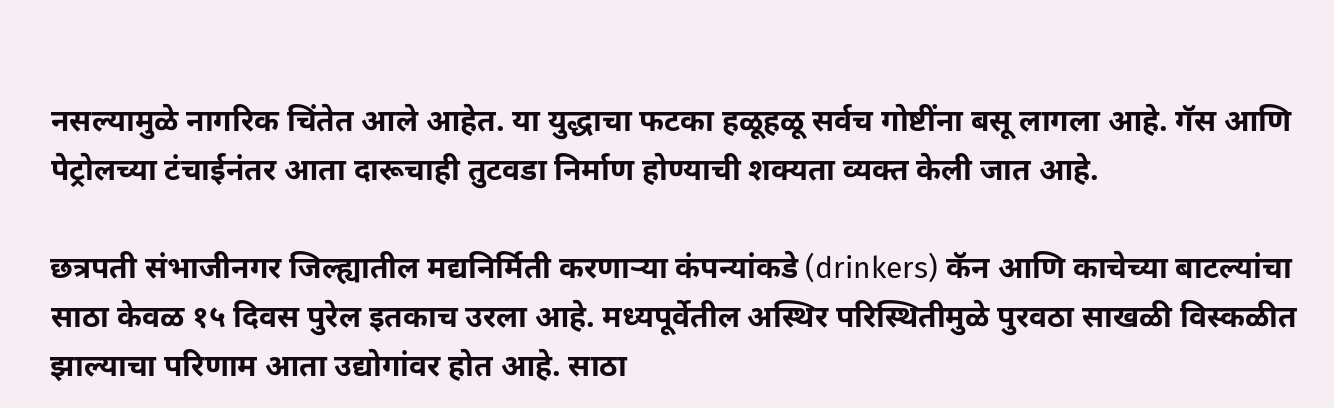नसल्यामुळे नागरिक चिंतेत आले आहेत. या युद्धाचा फटका हळूहळू सर्वच गोष्टींना बसू लागला आहे. गॅस आणि पेट्रोलच्या टंचाईनंतर आता दारूचाही तुटवडा निर्माण होण्याची शक्यता व्यक्त केली जात आहे.

छत्रपती संभाजीनगर जिल्ह्यातील मद्यनिर्मिती करणाऱ्या कंपन्यांकडे (drinkers) कॅन आणि काचेच्या बाटल्यांचा साठा केवळ १५ दिवस पुरेल इतकाच उरला आहे. मध्यपूर्वेतील अस्थिर परिस्थितीमुळे पुरवठा साखळी विस्कळीत झाल्याचा परिणाम आता उद्योगांवर होत आहे. साठा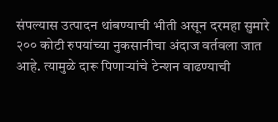संपल्यास उत्पादन थांबण्याची भीती असून दरमहा सुमारे २०० कोटी रुपयांच्या नुकसानीचा अंदाज वर्तवला जात आहे. त्यामुळे दारू पिणाऱ्यांचे टेन्शन वाढण्याची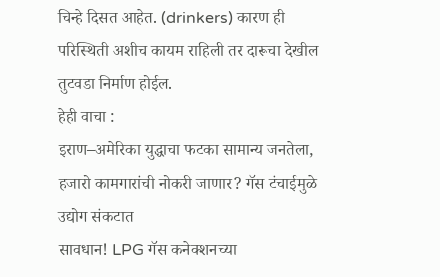चिन्हे दिसत आहेत. (drinkers) कारण ही परिस्थिती अशीच कायम राहिली तर दारूचा देखील तुटवडा निर्माण होईल.
हेही वाचा :
इराण–अमेरिका युद्धाचा फटका सामान्य जनतेला, हजारो कामगारांची नोकरी जाणार? गॅस टंचाईमुळे उद्योग संकटात
सावधान! LPG गॅस कनेक्शनच्या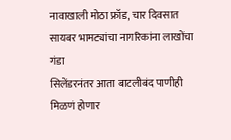नावाखाली मोठा फ्रॉड, चार दिवसात सायबर भामट्यांचा नागरिकांना लाखोंचा गंडा
सिलेंडरनंतर आता बाटलीबंद पाणीही मिळणं होणार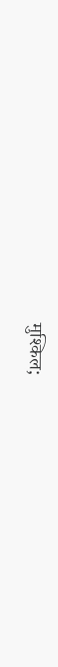मुश्किल;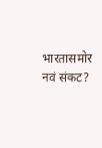भारतासमोर नवं संकट?